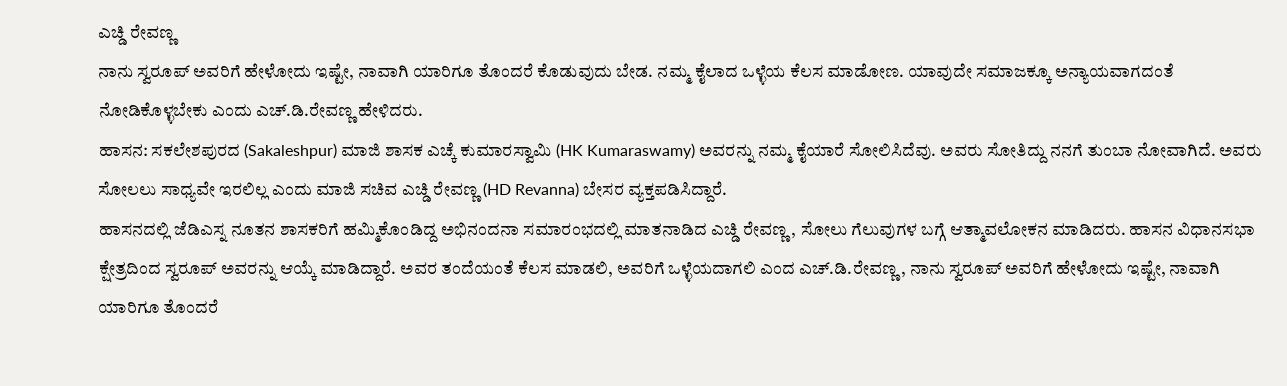ಎಚ್ಡಿ ರೇವಣ್ಣ
ನಾನು ಸ್ವರೂಪ್ ಅವರಿಗೆ ಹೇಳೋದು ಇಷ್ಟೇ, ನಾವಾಗಿ ಯಾರಿಗೂ ತೊಂದರೆ ಕೊಡುವುದು ಬೇಡ. ನಮ್ಮ ಕೈಲಾದ ಒಳ್ಳೆಯ ಕೆಲಸ ಮಾಡೋಣ. ಯಾವುದೇ ಸಮಾಜಕ್ಕೂ ಅನ್ಯಾಯವಾಗದಂತೆ ನೋಡಿಕೊಳ್ಳಬೇಕು ಎಂದು ಎಚ್.ಡಿ.ರೇವಣ್ಣ ಹೇಳಿದರು.
ಹಾಸನ: ಸಕಲೇಶಪುರದ (Sakaleshpur) ಮಾಜಿ ಶಾಸಕ ಎಚ್ಕೆ ಕುಮಾರಸ್ವಾಮಿ (HK Kumaraswamy) ಅವರನ್ನು ನಮ್ಮ ಕೈಯಾರೆ ಸೋಲಿಸಿದೆವು. ಅವರು ಸೋತಿದ್ದು ನನಗೆ ತುಂಬಾ ನೋವಾಗಿದೆ. ಅವರು ಸೋಲಲು ಸಾಧ್ಯವೇ ಇರಲಿಲ್ಲ ಎಂದು ಮಾಜಿ ಸಚಿವ ಎಚ್ಡಿ ರೇವಣ್ಣ (HD Revanna) ಬೇಸರ ವ್ಯಕ್ತಪಡಿಸಿದ್ದಾರೆ.
ಹಾಸನದಲ್ಲಿ ಜೆಡಿಎಸ್ನ ನೂತನ ಶಾಸಕರಿಗೆ ಹಮ್ಮಿಕೊಂಡಿದ್ದ ಅಭಿನಂದನಾ ಸಮಾರಂಭದಲ್ಲಿ ಮಾತನಾಡಿದ ಎಚ್ಡಿ ರೇವಣ್ಣ, ಸೋಲು ಗೆಲುವುಗಳ ಬಗ್ಗೆ ಆತ್ಮಾವಲೋಕನ ಮಾಡಿದರು. ಹಾಸನ ವಿಧಾನಸಭಾ ಕ್ಷೇತ್ರದಿಂದ ಸ್ವರೂಪ್ ಅವರನ್ನು ಆಯ್ಕೆ ಮಾಡಿದ್ದಾರೆ. ಅವರ ತಂದೆಯಂತೆ ಕೆಲಸ ಮಾಡಲಿ, ಅವರಿಗೆ ಒಳ್ಳೆಯದಾಗಲಿ ಎಂದ ಎಚ್.ಡಿ.ರೇವಣ್ಣ, ನಾನು ಸ್ವರೂಪ್ ಅವರಿಗೆ ಹೇಳೋದು ಇಷ್ಟೇ, ನಾವಾಗಿ ಯಾರಿಗೂ ತೊಂದರೆ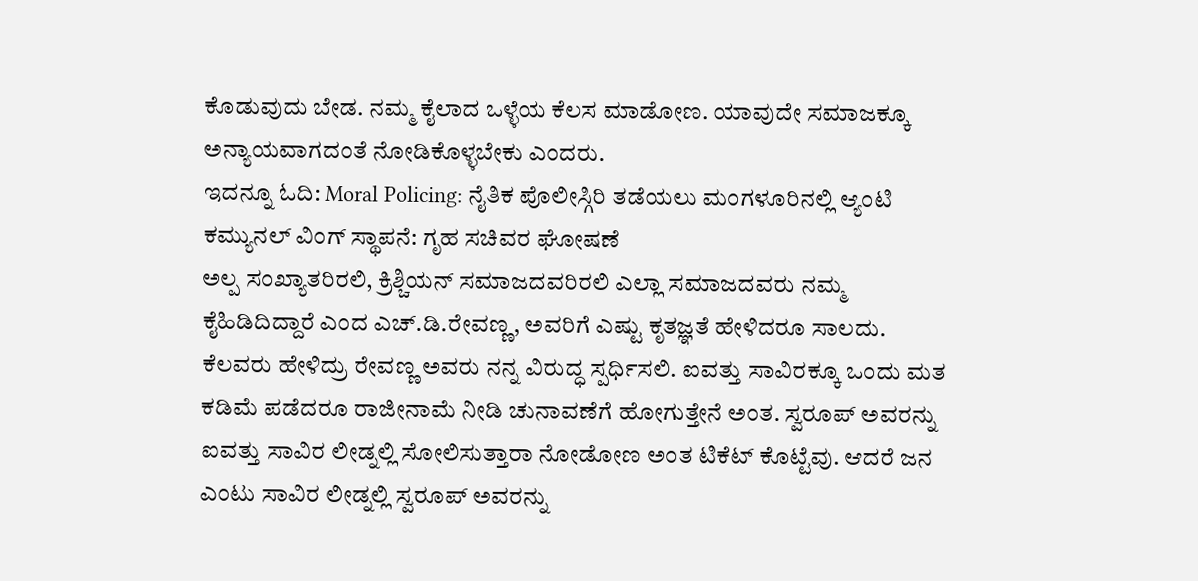ಕೊಡುವುದು ಬೇಡ. ನಮ್ಮ ಕೈಲಾದ ಒಳ್ಳೆಯ ಕೆಲಸ ಮಾಡೋಣ. ಯಾವುದೇ ಸಮಾಜಕ್ಕೂ ಅನ್ಯಾಯವಾಗದಂತೆ ನೋಡಿಕೊಳ್ಳಬೇಕು ಎಂದರು.
ಇದನ್ನೂ ಓದಿ: Moral Policing: ನೈತಿಕ ಪೊಲೀಸ್ಗಿರಿ ತಡೆಯಲು ಮಂಗಳೂರಿನಲ್ಲಿ ಆ್ಯಂಟಿ ಕಮ್ಯುನಲ್ ವಿಂಗ್ ಸ್ಥಾಪನೆ: ಗೃಹ ಸಚಿವರ ಘೋಷಣೆ
ಅಲ್ಪ ಸಂಖ್ಯಾತರಿರಲಿ, ಕ್ರಿಶ್ಚಿಯನ್ ಸಮಾಜದವರಿರಲಿ ಎಲ್ಲಾ ಸಮಾಜದವರು ನಮ್ಮ ಕೈಹಿಡಿದಿದ್ದಾರೆ ಎಂದ ಎಚ್.ಡಿ.ರೇವಣ್ಣ, ಅವರಿಗೆ ಎಷ್ಟು ಕೃತಜ್ಞತೆ ಹೇಳಿದರೂ ಸಾಲದು. ಕೆಲವರು ಹೇಳಿದ್ರು ರೇವಣ್ಣ ಅವರು ನನ್ನ ವಿರುದ್ಧ ಸ್ಪರ್ಧಿಸಲಿ. ಐವತ್ತು ಸಾವಿರಕ್ಕೂ ಒಂದು ಮತ ಕಡಿಮೆ ಪಡೆದರೂ ರಾಜೀನಾಮೆ ನೀಡಿ ಚುನಾವಣೆಗೆ ಹೋಗುತ್ತೇನೆ ಅಂತ. ಸ್ವರೂಪ್ ಅವರನ್ನು ಐವತ್ತು ಸಾವಿರ ಲೀಡ್ನಲ್ಲಿ ಸೋಲಿಸುತ್ತಾರಾ ನೋಡೋಣ ಅಂತ ಟಿಕೆಟ್ ಕೊಟ್ಟೆವು. ಆದರೆ ಜನ ಎಂಟು ಸಾವಿರ ಲೀಡ್ನಲ್ಲಿ ಸ್ವರೂಪ್ ಅವರನ್ನು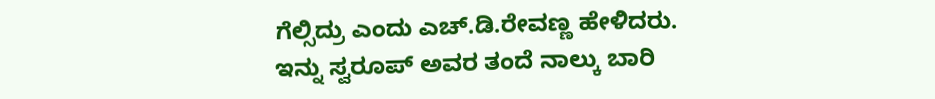ಗೆಲ್ಸಿದ್ರು ಎಂದು ಎಚ್.ಡಿ.ರೇವಣ್ಣ ಹೇಳಿದರು.
ಇನ್ನು ಸ್ವರೂಪ್ ಅವರ ತಂದೆ ನಾಲ್ಕು ಬಾರಿ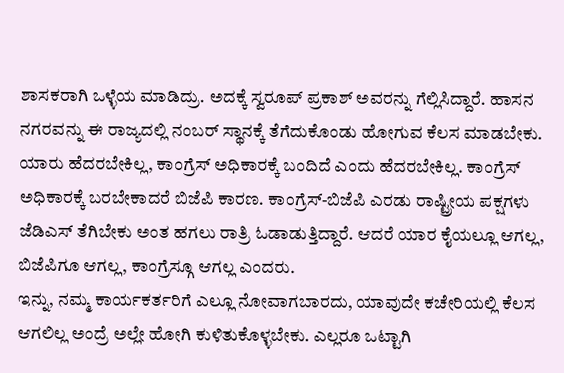ಶಾಸಕರಾಗಿ ಒಳ್ಳೆಯ ಮಾಡಿದ್ರು. ಅದಕ್ಕೆ ಸ್ವರೂಪ್ ಪ್ರಕಾಶ್ ಅವರನ್ನು ಗೆಲ್ಲಿಸಿದ್ದಾರೆ. ಹಾಸನ ನಗರವನ್ನು ಈ ರಾಜ್ಯದಲ್ಲಿ ನಂಬರ್ ಸ್ಥಾನಕ್ಕೆ ತೆಗೆದುಕೊಂಡು ಹೋಗುವ ಕೆಲಸ ಮಾಡಬೇಕು. ಯಾರು ಹೆದರಬೇಕಿಲ್ಲ, ಕಾಂಗ್ರೆಸ್ ಅಧಿಕಾರಕ್ಕೆ ಬಂದಿದೆ ಎಂದು ಹೆದರಬೇಕಿಲ್ಲ. ಕಾಂಗ್ರೆಸ್ ಅಧಿಕಾರಕ್ಕೆ ಬರಬೇಕಾದರೆ ಬಿಜೆಪಿ ಕಾರಣ. ಕಾಂಗ್ರೆಸ್-ಬಿಜೆಪಿ ಎರಡು ರಾಷ್ಟ್ರೀಯ ಪಕ್ಷಗಳು ಜೆಡಿಎಸ್ ತೆಗಿಬೇಕು ಅಂತ ಹಗಲು ರಾತ್ರಿ ಓಡಾಡುತ್ತಿದ್ದಾರೆ. ಆದರೆ ಯಾರ ಕೈಯಲ್ಲೂ ಆಗಲ್ಲ, ಬಿಜೆಪಿಗೂ ಆಗಲ್ಲ, ಕಾಂಗ್ರೆಸ್ಗೂ ಆಗಲ್ಲ ಎಂದರು.
ಇನ್ನು, ನಮ್ಮ ಕಾರ್ಯಕರ್ತರಿಗೆ ಎಲ್ಲೂ ನೋವಾಗಬಾರದು, ಯಾವುದೇ ಕಚೇರಿಯಲ್ಲಿ ಕೆಲಸ ಆಗಲಿಲ್ಲ ಅಂದ್ರೆ ಅಲ್ಲೇ ಹೋಗಿ ಕುಳಿತುಕೊಳ್ಳಬೇಕು. ಎಲ್ಲರೂ ಒಟ್ಟಾಗಿ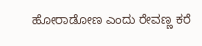ಹೋರಾಡೋಣ ಎಂದು ರೇವಣ್ಣ ಕರೆ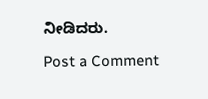ನೀಡಿದರು.

Post a Comment